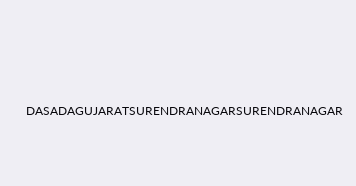DASADAGUJARATSURENDRANAGARSURENDRANAGAR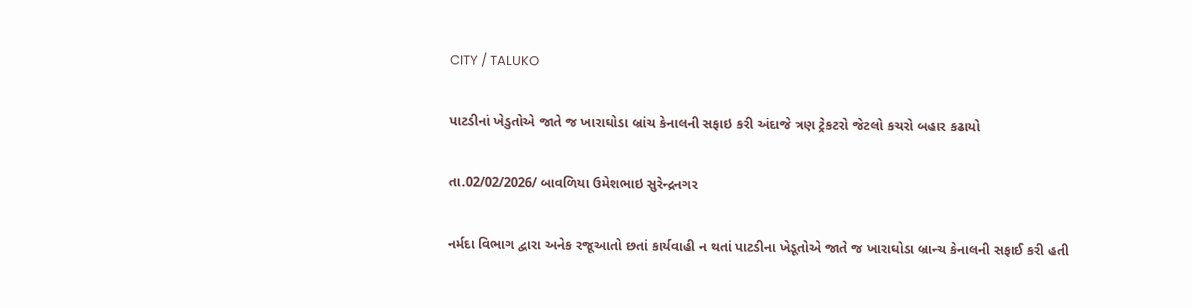CITY / TALUKO

પાટડીનાં ખેડુતોએ જાતે જ ખારાઘોડા બ્રાંચ કેનાલની સફાઇ કરી અંદાજે ત્રણ ટ્રેકટરો જેટલો કચરો બહાર કઢાયો

તા.02/02/2026/ બાવળિયા ઉમેશભાઇ સુરેન્દ્રનગર

નર્મદા વિભાગ દ્વારા અનેક રજૂઆતો છતાં કાર્યવાહી ન થતાં પાટડીના ખેડૂતોએ જાતે જ ખારાઘોડા બ્રાન્ચ કેનાલની સફાઈ કરી હતી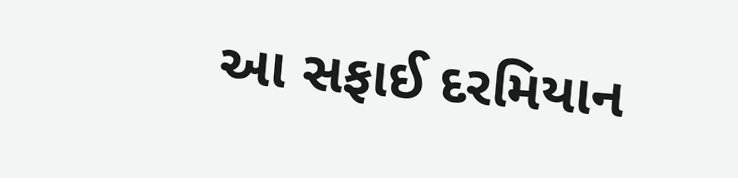આ સફાઈ દરમિયાન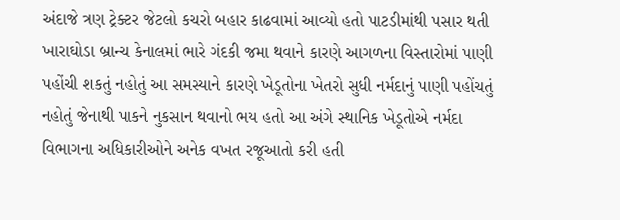અંદાજે ત્રણ ટ્રેક્ટર જેટલો કચરો બહાર કાઢવામાં આવ્યો હતો પાટડીમાંથી પસાર થતી ખારાઘોડા બ્રાન્ચ કેનાલમાં ભારે ગંદકી જમા થવાને કારણે આગળના વિસ્તારોમાં પાણી પહોંચી શકતું નહોતું આ સમસ્યાને કારણે ખેડૂતોના ખેતરો સુધી નર્મદાનું પાણી પહોંચતું નહોતું જેનાથી પાકને નુકસાન થવાનો ભય હતો આ અંગે સ્થાનિક ખેડૂતોએ નર્મદા વિભાગના અધિકારીઓને અનેક વખત રજૂઆતો કરી હતી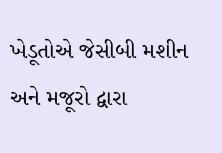ખેડૂતોએ જેસીબી મશીન અને મજૂરો દ્વારા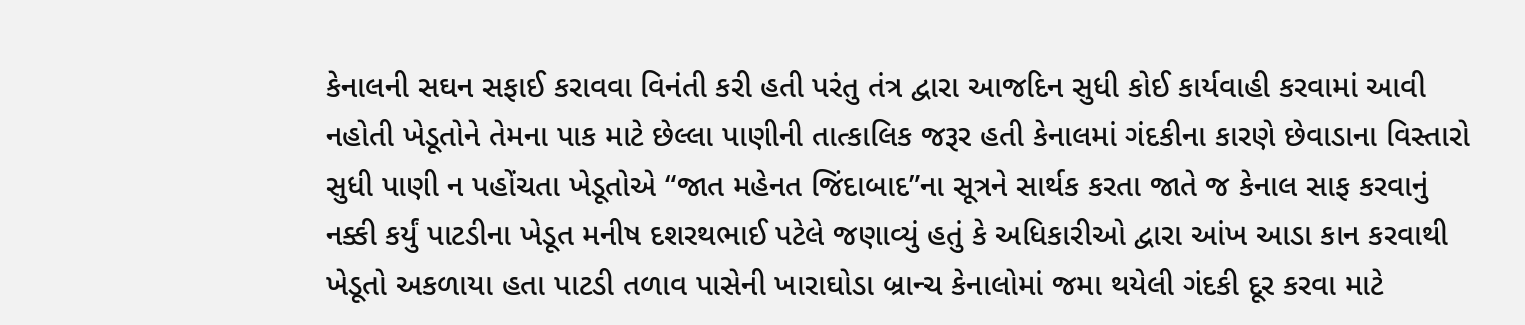કેનાલની સઘન સફાઈ કરાવવા વિનંતી કરી હતી પરંતુ તંત્ર દ્વારા આજદિન સુધી કોઈ કાર્યવાહી કરવામાં આવી નહોતી ખેડૂતોને તેમના પાક માટે છેલ્લા પાણીની તાત્કાલિક જરૂર હતી કેનાલમાં ગંદકીના કારણે છેવાડાના વિસ્તારો સુધી પાણી ન પહોંચતા ખેડૂતોએ “જાત મહેનત જિંદાબાદ”ના સૂત્રને સાર્થક કરતા જાતે જ કેનાલ સાફ કરવાનું નક્કી કર્યું પાટડીના ખેડૂત મનીષ દશરથભાઈ પટેલે જણાવ્યું હતું કે અધિકારીઓ દ્વારા આંખ આડા કાન કરવાથી ખેડૂતો અકળાયા હતા પાટડી તળાવ પાસેની ખારાઘોડા બ્રાન્ચ કેનાલોમાં જમા થયેલી ગંદકી દૂર કરવા માટે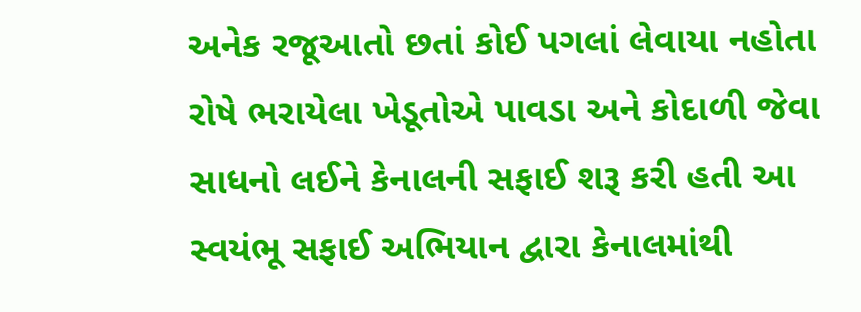અનેક રજૂઆતો છતાં કોઈ પગલાં લેવાયા નહોતા રોષે ભરાયેલા ખેડૂતોએ પાવડા અને કોદાળી જેવા સાધનો લઈને કેનાલની સફાઈ શરૂ કરી હતી આ સ્વયંભૂ સફાઈ અભિયાન દ્વારા કેનાલમાંથી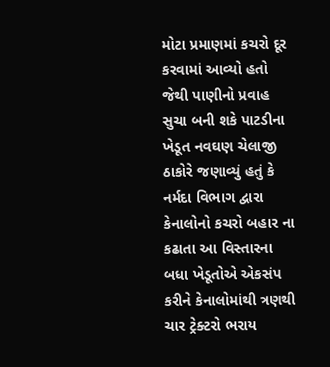મોટા પ્રમાણમાં કચરો દૂર કરવામાં આવ્યો હતો જેથી પાણીનો પ્રવાહ સુચા બની શકે પાટડીના ખેડૂત નવઘણ ચેલાજી ઠાકોરે જણાવ્યું હતું કે નર્મદા વિભાગ દ્વારા કેનાલોનો કચરો બહાર ના કઢાતા આ વિસ્તારના બધા ખેડૂતોએ એકસંપ કરીને કેનાલોમાંથી ત્રણથી ચાર ટ્રેક્ટરો ભરાય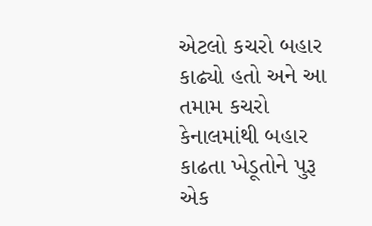એટલો કચરો બહાર કાઢ્યો હતો અને આ તમામ કચરો કેનાલમાંથી બહાર કાઢતા ખેડૂતોને પુરૂ એક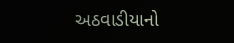અઠવાડીયાનો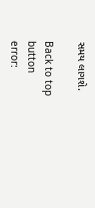સમય લાગશે.

Back to top button
error: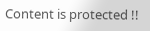Content is protected !!